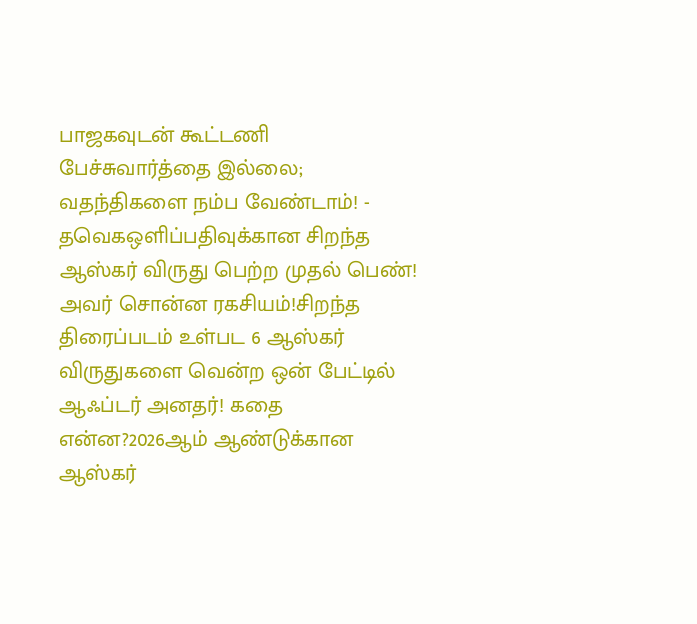பாஜகவுடன் கூட்டணி பேச்சுவார்த்தை இல்லை; வதந்திகளை நம்ப வேண்டாம்! - தவெகஒளிப்பதிவுக்கான சிறந்த ஆஸ்கர் விருது பெற்ற முதல் பெண்! அவர் சொன்ன ரகசியம்!சிறந்த திரைப்படம் உள்பட 6 ஆஸ்கர் விருதுகளை வென்ற ஒன் பேட்டில் ஆஃப்டர் அனதர்! கதை என்ன?2026ஆம் ஆண்டுக்கான ஆஸ்கர்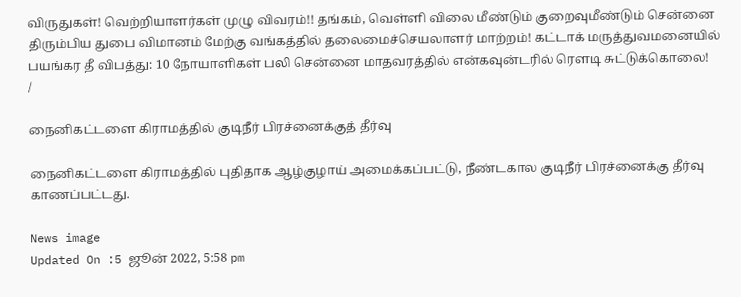விருதுகள்! வெற்றியாளர்கள் முழு விவரம்!! தங்கம், வெள்ளி விலை மீண்டும் குறைவுமீண்டும் சென்னை திரும்பிய துபை விமானம் மேற்கு வங்கத்தில் தலைமைச்செயலாளர் மாற்றம்! கட்டாக் மருத்துவமனையில் பயங்கர தீ விபத்து: 10 நோயாளிகள் பலி சென்னை மாதவரத்தில் என்கவுன்டரில் ரௌடி சுட்டுக்கொலை!
/

நைனிகட்டளை கிராமத்தில் குடிநீர் பிரச்னைக்குத் தீர்வு

நைனிகட்டளை கிராமத்தில் புதிதாக ஆழ்குழாய் அமைக்கப்பட்டு, நீண்டகால குடிநீர் பிரச்னைக்கு தீர்வு காணப்பட்டது.

News image
Updated On :5 ஜூன் 2022, 5:58 pm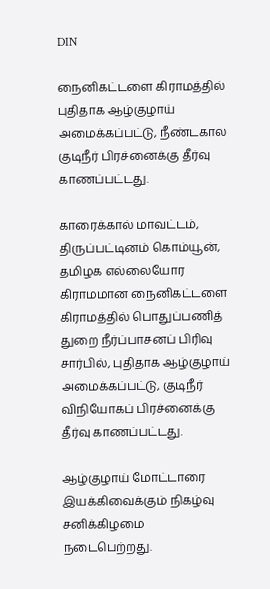DIN

நைனிகட்டளை கிராமத்தில் புதிதாக ஆழ்குழாய் அமைக்கப்பட்டு, நீண்டகால குடிநீர் பிரச்னைக்கு தீர்வு காணப்பட்டது.

காரைக்கால் மாவட்டம், திருப்பட்டினம் கொம்யூன், தமிழக எல்லையோர கிராமமான நைனிகட்டளை கிராமத்தில் பொதுப்பணித் துறை நீர்ப்பாசனப் பிரிவு சார்பில், புதிதாக ஆழ்குழாய் அமைக்கப்பட்டு, குடிநீர் விநியோகப் பிரச்னைக்கு தீர்வு காணப்பட்டது.

ஆழ்குழாய் மோட்டாரை இயக்கிவைக்கும் நிகழ்வு சனிக்கிழமை நடைபெற்றது.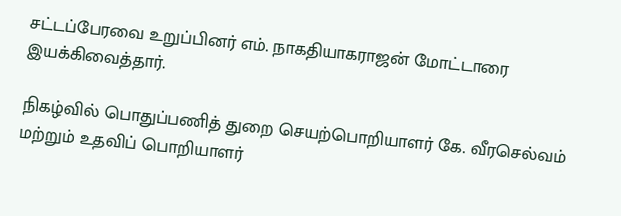சட்டப்பேரவை உறுப்பினர் எம். நாகதியாகராஜன் மோட்டாரை இயக்கிவைத்தார்.

நிகழ்வில் பொதுப்பணித் துறை செயற்பொறியாளர் கே. வீரசெல்வம் மற்றும் உதவிப் பொறியாளர்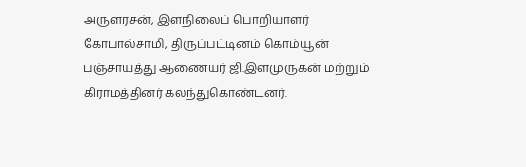அருளரசன், இளநிலைப் பொறியாளர் கோபால்சாமி, திருப்பட்டினம் கொம்யூன் பஞ்சாயத்து ஆணையர் ஜி.இளமுருகன் மற்றும் கிராமத்தினர் கலந்துகொண்டனர்.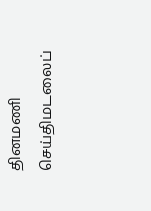தினமணி செய்திமடலைப்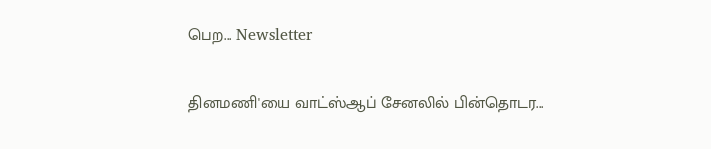பெற... Newsletter

தினமணி'யை வாட்ஸ்ஆப் சேனலில் பின்தொடர...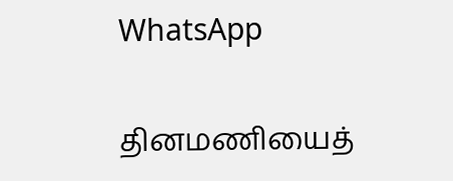WhatsApp

தினமணியைத்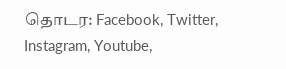தொடர: Facebook, Twitter, Instagram, Youtube,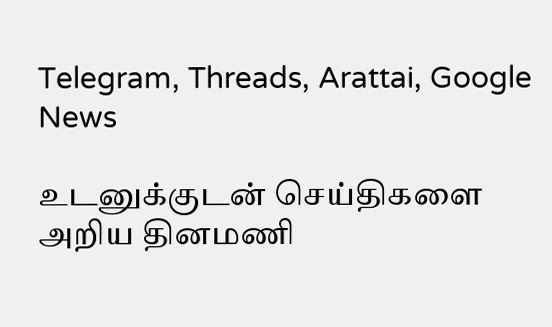Telegram, Threads, Arattai, Google News

உடனுக்குடன் செய்திகளை அறிய தினமணி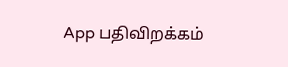App பதிவிறக்கம்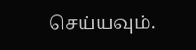செய்யவும்.